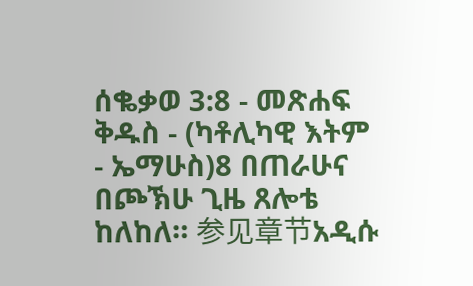ሰቈቃወ 3:8 - መጽሐፍ ቅዱስ - (ካቶሊካዊ እትም - ኤማሁስ)8 በጠራሁና በጮኽሁ ጊዜ ጸሎቴ ከለከለ። 参见章节አዲሱ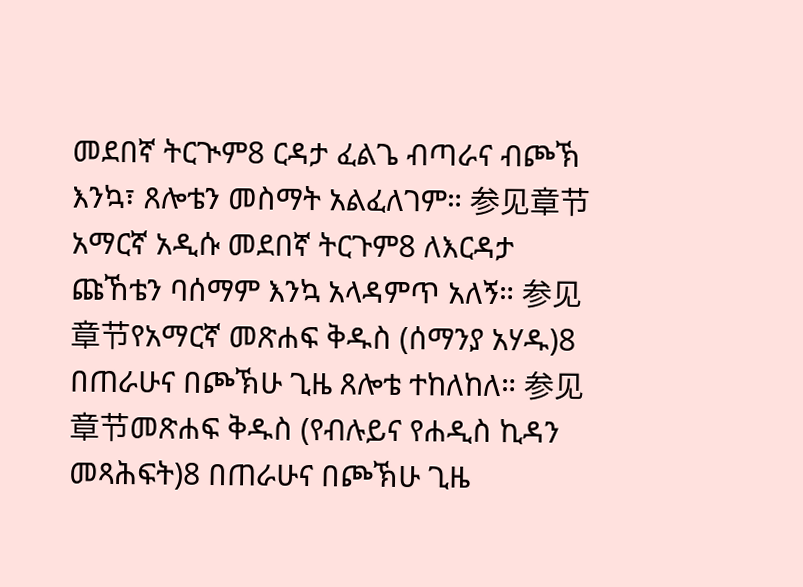መደበኛ ትርጒም8 ርዳታ ፈልጌ ብጣራና ብጮኽ እንኳ፣ ጸሎቴን መስማት አልፈለገም። 参见章节አማርኛ አዲሱ መደበኛ ትርጉም8 ለእርዳታ ጩኸቴን ባሰማም እንኳ አላዳምጥ አለኝ። 参见章节የአማርኛ መጽሐፍ ቅዱስ (ሰማንያ አሃዱ)8 በጠራሁና በጮኽሁ ጊዜ ጸሎቴ ተከለከለ። 参见章节መጽሐፍ ቅዱስ (የብሉይና የሐዲስ ኪዳን መጻሕፍት)8 በጠራሁና በጮኽሁ ጊዜ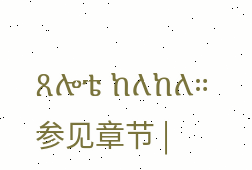ጸሎቴ ከለከለ። 参见章节 |